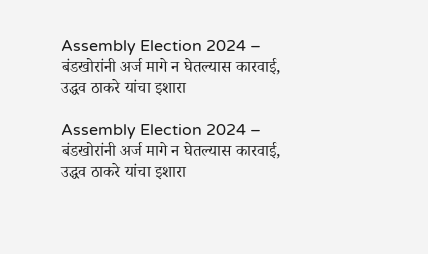Assembly Election 2024 – बंडखोरांनी अर्ज मागे न घेतल्यास कारवाई, उद्धव ठाकरे यांचा इशारा

Assembly Election 2024 – बंडखोरांनी अर्ज मागे न घेतल्यास कारवाई, उद्धव ठाकरे यांचा इशारा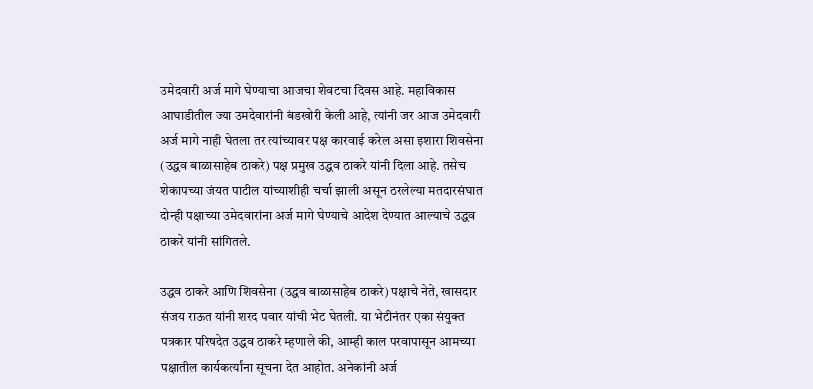उमेदवारी अर्ज मागे घेण्याचा आजचा शेवटचा दिवस आहे. महाविकास आघाडीतील ज्या उमदेवारांनी बंडखोरी केली आहे, त्यांनी जर आज उमेदवारी अर्ज मागे नाही घेतला तर त्यांच्यावर पक्ष कारवाई करेल असा इशारा शिवसेना (उद्धव बाळासाहेब ठाकरे) पक्ष प्रमुख उद्धव ठाकरे यांनी दिला आहे. तसेच शेकापच्या जंयत पाटील यांच्याशीही चर्चा झाली असून ठरलेल्या मतदारसंघात दोन्ही पक्षाच्या उमेदवारांना अर्ज मागे घेण्याचे आदेश देण्यात आल्याचे उद्धव ठाकरे यांनी सांगितले.

उद्धव ठाकरे आणि शिवसेना (उद्धव बाळासाहेब ठाकरे) पक्षाचे नेते, खासदार संजय राऊत यांनी शरद पवार यांची भेट घेतली. या भेटीनंतर एका संयुक्त पत्रकार परिषदेत उद्धव ठाकरे म्हणाले की, आम्ही काल परवापासून आमच्या पक्षातील कार्यकर्त्यांना सूचना देत आहोत. अनेकांनी अर्ज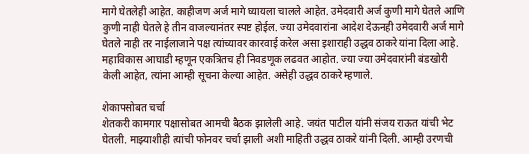मागे घेतलेही आहेत. काहीजण अर्ज मागे घ्यायला चालले आहेत. उमेदवारी अर्ज कुणी मागे घेतले आणि कुणी नाही घेतले हे तीन वाजल्यानंतर स्पष्ट होईल. ज्या उमेदवारांना आदेश देऊनही उमेदवारी अर्ज मागे घेतले नाही तर नाईलाजाने पक्ष त्यांच्यावर कारवाई करेल असा इशाराही उद्धव ठाकरे यांना दिला आहे. महाविकास आघाडी म्हणून एकत्रितच ही निवडणूक लढवत आहोत. ज्या ज्या उमेदवारांनी बंडखोरी केली आहेत, त्यांना आम्ही सूचना केल्या आहेत. असेही उद्धव ठाकरे म्हणाले.

शेकापसोबत चर्चा
शेतकरी कामगार पक्षासोबत आमची बैठक झालेली आहे. जयंत पाटील यांनी संजय राऊत यांची भेट घेतली. माझ्याशीही त्यांची फोनवर चर्चा झाली अशी माहिती उद्धव ठाकरे यांनी दिली. आम्ही उरणची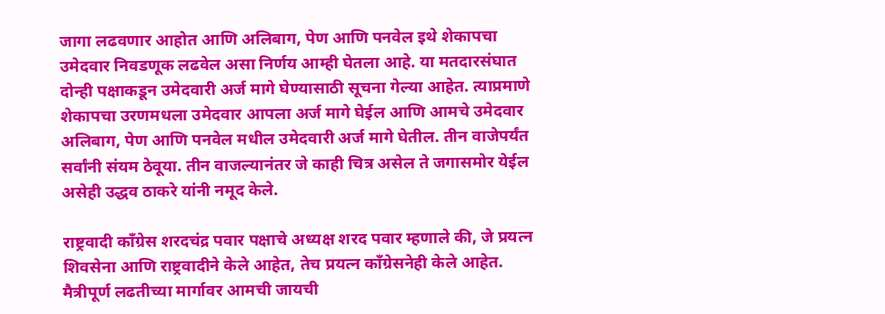जागा लढवणार आहोत आणि अलिबाग, पेण आणि पनवेल इथे शेकापचा उमेदवार निवडणूक लढवेल असा निर्णय आम्ही घेतला आहे. या मतदारसंघात दोन्ही पक्षाकडून उमेदवारी अर्ज मागे घेण्यासाठी सूचना गेल्या आहेत. त्याप्रमाणे शेकापचा उरणमधला उमेदवार आपला अर्ज मागे घेईल आणि आमचे उमेदवार अलिबाग, पेण आणि पनवेल मधील उमेदवारी अर्ज मागे घेतील. तीन वाजेपर्यंत सर्वांनी संयम ठेवूया. तीन वाजल्यानंतर जे काही चित्र असेल ते जगासमोर येईल असेही उद्धव ठाकरे यांनी नमूद केले.

राष्ट्रवादी काँग्रेस शरदचंद्र पवार पक्षाचे अध्यक्ष शरद पवार म्हणाले की, जे प्रयत्न शिवसेना आणि राष्ट्रवादीने केले आहेत, तेच प्रयत्न काँग्रेसनेही केले आहेत. मैत्रीपूर्ण लढतीच्या मार्गावर आमची जायची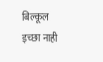बिल्कूल इच्छा नाही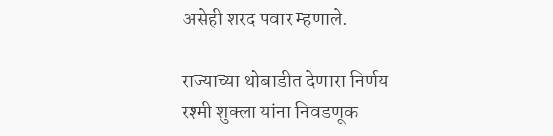असेही शरद पवार म्हणाले.

राज्याच्या थोबाडीत देणारा निर्णय
रश्मी शुक्ला यांना निवडणूक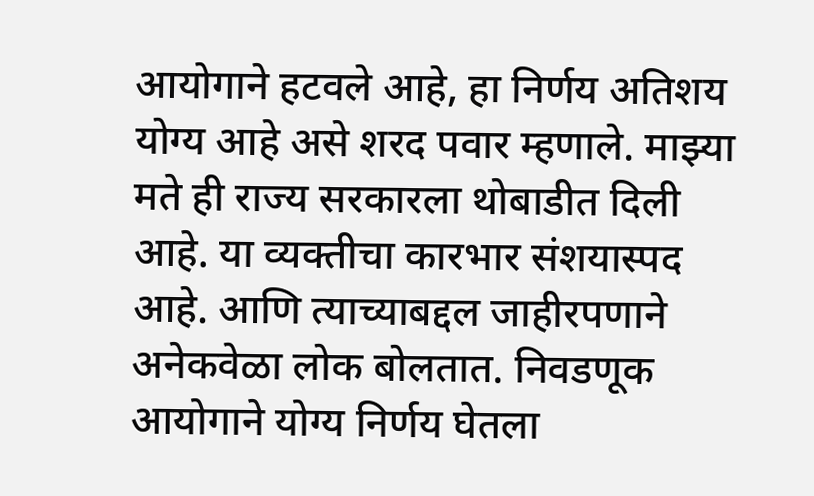आयोगाने हटवले आहे, हा निर्णय अतिशय योग्य आहे असे शरद पवार म्हणाले. माझ्या मते ही राज्य सरकारला थोबाडीत दिली आहे. या व्यक्तीचा कारभार संशयास्पद आहे. आणि त्याच्याबद्दल जाहीरपणाने अनेकवेळा लोक बोलतात. निवडणूक आयोगाने योग्य निर्णय घेतला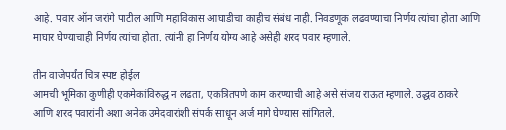आहे. पवार ऑन जरांगे पाटील आणि महाविकास आघाडीचा काहीच संबंध नाही. निवडणूक लढवण्याचा निर्णय त्यांचा होता आणि माघार घेण्याचाही निर्णय त्यांचा होता. त्यांनी हा निर्णय योग्य आहे असेही शरद पवार म्हणाले.

तीन वाजेपर्यंत चित्र स्पष्ट होईल
आमची भूमिका कुणीही एकमेकांविरुद्ध न लढता, एकत्रितपणे काम करण्याची आहे असे संजय राऊत म्हणाले. उद्धव ठाकरे आणि शरद पवारांनी अशा अनेक उमेदवारांशी संपर्क साधून अर्ज मागे घेण्यास सांगितले.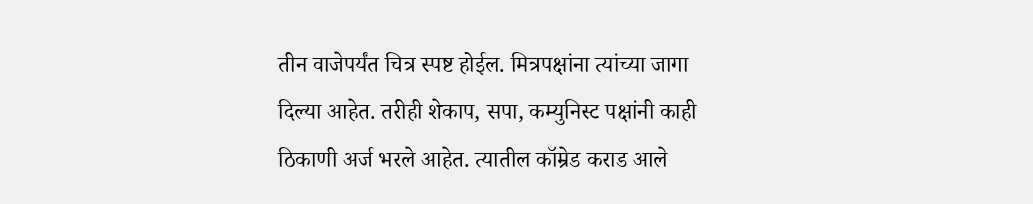तीन वाजेपर्यंत चित्र स्पष्ट होईल. मित्रपक्षांना त्यांच्या जागा दिल्या आहेत. तरीही शेकाप, सपा, कम्युनिस्ट पक्षांनी काही ठिकाणी अर्ज भरले आहेत. त्यातील कॉम्रेड कराड आले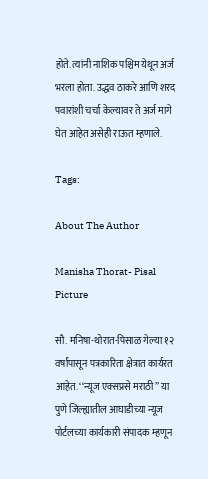होते. त्यांनी नाशिक पश्चिम येथून अर्ज भरला होता. उद्धव ठाकरे आणि शरद पवारांशी चर्चा केल्यावर ते अर्ज मागे घेत आहेत असेही राऊत म्हणाले.

Tags:

About The Author

Manisha Thorat- Pisal Picture

सौ. मनिषा-थोरात-पिसाळ गेल्या १२ वर्षांपासून पत्रकारिता क्षेत्रात कार्यरत आहेत. ‘‘न्यूज एक्सप्रसे मराठी’’ या पुणे जिल्ह्यातील आघाडीच्या न्यूज पोर्टलच्या कार्यकारी संपादक म्हणून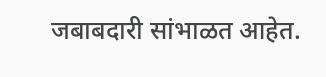जबाबदारी सांभाळत आहेत.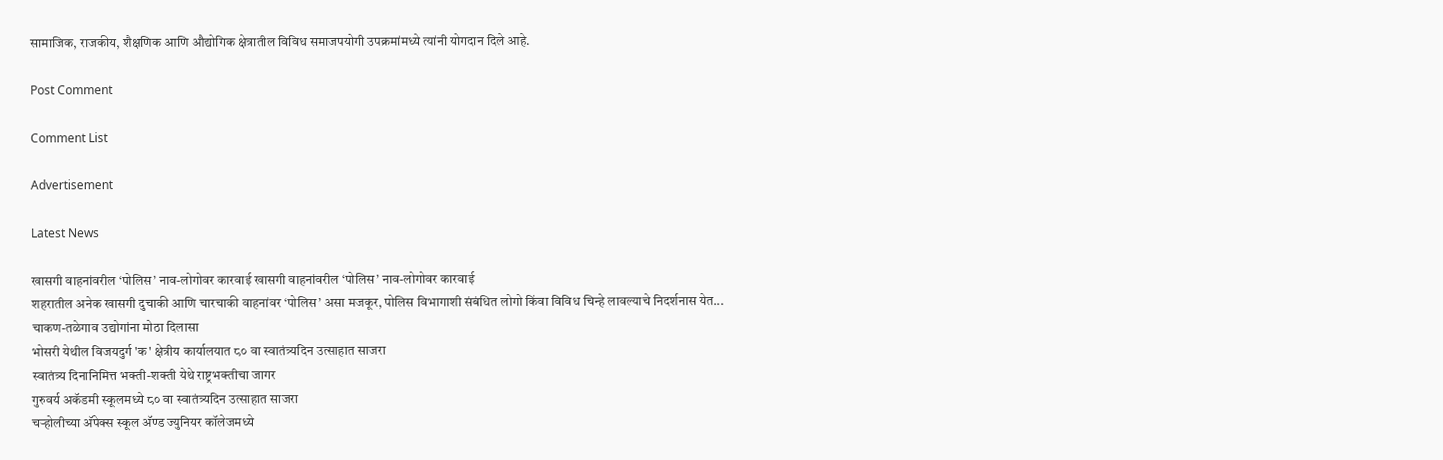सामाजिक, राजकीय, शैक्षणिक आणि औद्योगिक क्षेत्रातील विविध समाजपयोगी उपक्रमांमध्ये त्यांनी योगदान दिले आहे.

Post Comment

Comment List

Advertisement

Latest News

खासगी वाहनांवरील ‘पोलिस’ नाव-लोगोवर कारवाई खासगी वाहनांवरील ‘पोलिस’ नाव-लोगोवर कारवाई
शहरातील अनेक खासगी दुचाकी आणि चारचाकी वाहनांवर ‘पोलिस’ असा मजकूर, पोलिस विभागाशी संबंधित लोगो किंवा विविध चिन्हे लावल्याचे निदर्शनास येत...
चाकण-तळेगाव उद्योगांना मोठा दिलासा
भोसरी येथील विजयदुर्ग 'क' क्षेत्रीय कार्यालयात ८० वा स्वातंत्र्यदिन उत्साहात साजरा
स्वातंत्र्य दिनानिमित्त भक्ती-शक्ती येथे राष्ट्रभक्तीचा जागर
गुरुवर्य अकॅडमी स्कूलमध्ये ८० वा स्वातंत्र्यदिन उत्साहात साजरा
चऱ्होलीच्या अ‍ॅपेक्स स्कूल अ‍ॅण्ड ज्युनियर कॉलेजमध्ये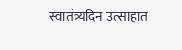स्वातंत्र्यदिन उत्साहात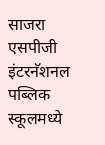साजरा
एसपीजी इंटरनॅशनल पब्लिक स्कूलमध्ये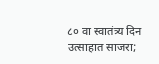८० वा स्वातंत्र्य दिन उत्साहात साजरा;